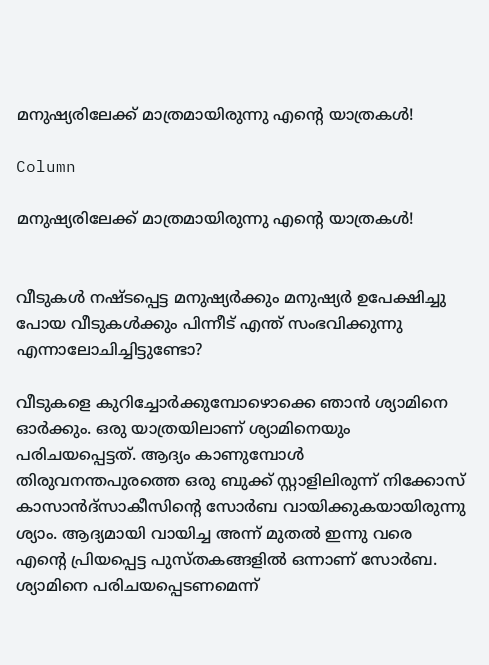മനുഷ്യരിലേക്ക് മാത്രമായിരുന്നു എന്റെ യാത്രകള്‍!

Column

മനുഷ്യരിലേക്ക് മാത്രമായിരുന്നു എന്റെ യാത്രകള്‍!


വീടുകള്‍ നഷ്ടപ്പെട്ട മനുഷ്യര്‍ക്കും മനുഷ്യര്‍ ഉപേക്ഷിച്ചു പോയ വീടുകള്‍ക്കും പിന്നീട് എന്ത് സംഭവിക്കുന്നു എന്നാലോചിച്ചിട്ടുണ്ടോ?

വീടുകളെ കുറിച്ചോര്‍ക്കുമ്പോഴൊക്കെ ഞാന്‍ ശ്യാമിനെ ഓര്‍ക്കും. ഒരു യാത്രയിലാണ് ശ്യാമിനെയും പരിചയപ്പെട്ടത്. ആദ്യം കാണുമ്പോള്‍ തിരുവനന്തപുരത്തെ ഒരു ബുക്ക് സ്റ്റാളിലിരുന്ന് നിക്കോസ് കാസാന്‍ദ്സാകീസിന്റെ സോര്‍ബ വായിക്കുകയായിരുന്നു ശ്യാം. ആദ്യമായി വായിച്ച അന്ന് മുതല്‍ ഇന്നു വരെ എന്റെ പ്രിയപ്പെട്ട പുസ്തകങ്ങളില്‍ ഒന്നാണ് സോര്‍ബ. ശ്യാമിനെ പരിചയപ്പെടണമെന്ന്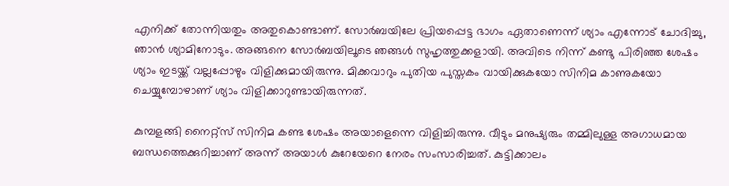എനിക്ക് തോന്നിയതും അതുകൊണ്ടാണ്. സോര്‍ബയിലേ പ്രിയപ്പെട്ട ഭാഗം ഏതാണെന്ന് ശ്യാം എന്നോട് ചോദിച്ചു, ഞാന്‍ ശ്യാമിനോടും. അങ്ങനെ സോര്‍ബയിലൂടെ ഞങ്ങള്‍ സുഹൃത്തുക്കളായി. അവിടെ നിന്ന് കണ്ടു പിരിഞ്ഞ ശേഷം ശ്യാം ഇടയ്ക്ക് വല്ലപ്പോഴും വിളിക്കുമായിരുന്നു. മിക്കവാറും പുതിയ പുസ്തകം വായിക്കുകയോ സിനിമ കാണുകയോ ചെയ്യുമ്പോഴാണ് ശ്യാം വിളിക്കാറുണ്ടായിരുന്നത്.

കുമ്പളങ്ങി നൈറ്റ്‌സ് സിനിമ കണ്ട ശേഷം അയാളെന്നെ വിളിച്ചിരുന്നു. വീടും മനുഷ്യരും തമ്മിലുള്ള അഗാധമായ ബന്ധത്തെക്കുറിച്ചാണ് അന്ന് അയാള്‍ കുറേയേറെ നേരം സംസാരിച്ചത്. കുട്ടിക്കാലം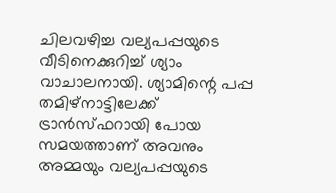ചിലവഴിച്ച വല്യപപ്പയുടെ വീടിനെക്കുറിച്ച് ശ്യാം വാചാലനായി. ശ്യാമിന്റെ പപ്പ തമിഴ്നാട്ടിലേക്ക് ട്രാന്‍സ്ഫറായി പോയ സമയത്താണ് അവനും അമ്മയും വല്യപപ്പയുടെ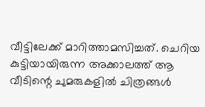വീട്ടിലേക്ക് മാറിത്താമസിച്ചത്. ചെറിയ കുട്ടിയായിരുന്ന അക്കാലത്ത് ആ വീടിന്റെ ചുമരുകളില്‍ ചിത്രങ്ങള്‍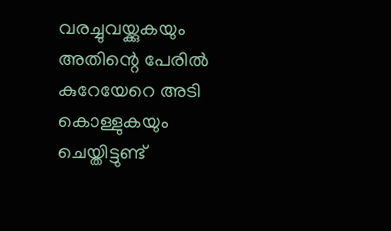വരച്ചുവയ്ക്കുകയും അതിന്റെ പേരില്‍ കുറേയേറെ അടി കൊള്ളുകയും ചെയ്തിട്ടുണ്ട്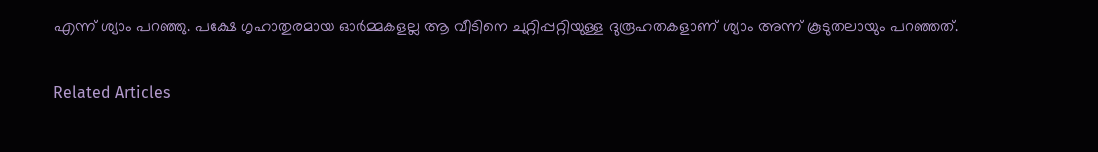എന്ന് ശ്യാം പറഞ്ഞു. പക്ഷേ ഗൃഹാതുരമായ ഓര്‍മ്മകളല്ല ആ വീടിനെ ചുറ്റിപ്പറ്റിയുള്ള ദുരൂഹതകളാണ് ശ്യാം അന്ന് കൂടുതലായും പറഞ്ഞത്.


Related Articles